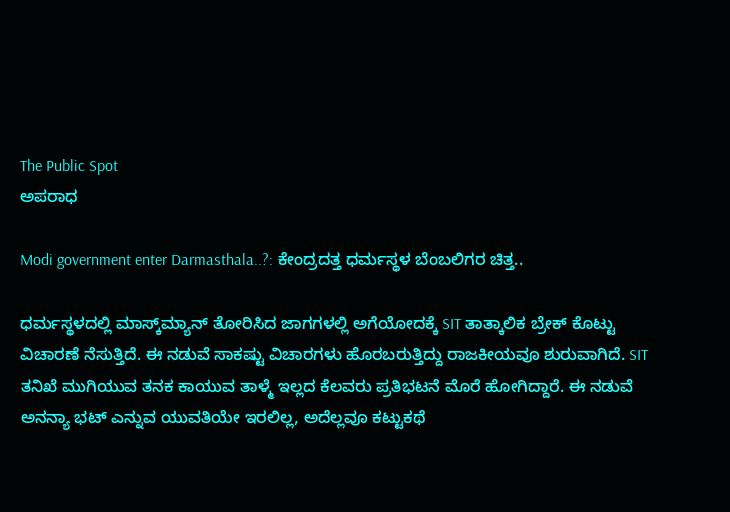The Public Spot
ಅಪರಾಧ

Modi government enter Darmasthala..?: ಕೇಂದ್ರದತ್ತ ಧರ್ಮಸ್ಥಳ ಬೆಂಬಲಿಗರ ಚಿತ್ತ..

ಧರ್ಮಸ್ಥಳದಲ್ಲಿ ಮಾಸ್ಕ್‌ಮ್ಯಾನ್‌ ತೋರಿಸಿದ ಜಾಗಗಳಲ್ಲಿ ಅಗೆಯೋದಕ್ಕೆ SIT ತಾತ್ಕಾಲಿಕ ಬ್ರೇಕ್‌ ಕೊಟ್ಟು ವಿಚಾರಣೆ ನೆಸುತ್ತಿದೆ. ಈ ನಡುವೆ ಸಾಕಷ್ಟು ವಿಚಾರಗಳು ಹೊರಬರುತ್ತಿದ್ದು ರಾಜಕೀಯವೂ ಶುರುವಾಗಿದೆ. SIT ತನಿಖೆ ಮುಗಿಯುವ ತನಕ ಕಾಯುವ ತಾಳ್ಮೆ ಇಲ್ಲದ ಕೆಲವರು ಪ್ರತಿಭಟನೆ ಮೊರೆ ಹೋಗಿದ್ದಾರೆ. ಈ ನಡುವೆ ಅನನ್ಯಾ ಭಟ್ ಎನ್ನುವ ಯುವತಿಯೇ ಇರಲಿಲ್ಲ, ಅದೆಲ್ಲವೂ ಕಟ್ಟುಕಥೆ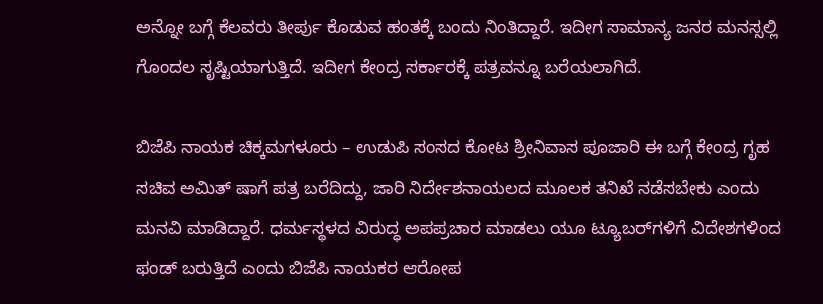ಅನ್ನೋ ಬಗ್ಗೆ ಕೆಲವರು ತೀರ್ಪು ಕೊಡುವ ಹಂತಕ್ಕೆ ಬಂದು ನಿಂತಿದ್ದಾರೆ. ಇದೀಗ ಸಾಮಾನ್ಯ ಜನರ ಮನಸ್ಸಲ್ಲಿ ಗೊಂದಲ ಸೃಷ್ಟಿಯಾಗುತ್ತಿದೆ. ಇದೀಗ ಕೇಂದ್ರ ಸರ್ಕಾರಕ್ಕೆ ಪತ್ರವನ್ನೂ ಬರೆಯಲಾಗಿದೆ.

ಬಿಜೆಪಿ ನಾಯಕ ಚಿಕ್ಕಮಗಳೂರು – ಉಡುಪಿ ಸಂಸದ ಕೋಟ ಶ್ರೀನಿವಾಸ ಪೂಜಾರಿ ಈ ಬಗ್ಗೆ ಕೇಂದ್ರ ಗೃಹ ಸಚಿವ ಅಮಿತ್ ಷಾಗೆ ಪತ್ರ ಬರೆದಿದ್ದು, ಜಾರಿ ನಿರ್ದೇಶನಾಯಲದ ಮೂಲಕ ತನಿಖೆ ನಡೆಸಬೇಕು ಎಂದು ಮನವಿ ಮಾಡಿದ್ದಾರೆ. ಧರ್ಮಸ್ಥಳದ ವಿರುದ್ಧ ಅಪಪ್ರಚಾರ ಮಾಡಲು ಯೂ ಟ್ಯೂಬರ್‌ಗಳಿಗೆ ವಿದೇಶಗಳಿಂದ ಫಂಡ್ ಬರುತ್ತಿದೆ ಎಂದು ಬಿಜೆಪಿ ನಾಯಕರ ಆರೋಪ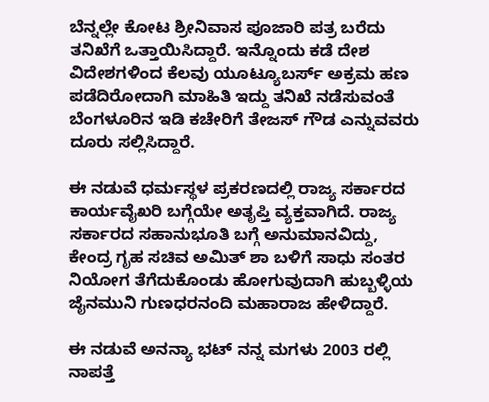ಬೆನ್ನಲ್ಲೇ ಕೋಟ ಶ್ರೀನಿವಾಸ ಪೂಜಾರಿ ಪತ್ರ ಬರೆದು ತನಿಖೆಗೆ ಒತ್ತಾಯಿಸಿದ್ದಾರೆ. ಇನ್ನೊಂದು ಕಡೆ ದೇಶ ವಿದೇಶಗಳಿಂದ ಕೆಲವು ಯೂಟ್ಯೂಬರ್ಸ್ ಅಕ್ರಮ ಹಣ ಪಡೆದಿರೋದಾಗಿ ಮಾಹಿತಿ ಇದ್ದು ತನಿಖೆ ನಡೆಸುವಂತೆ ಬೆಂಗಳೂರಿನ ಇಡಿ ಕಚೇರಿಗೆ ತೇಜಸ್ ಗೌಡ ಎನ್ನುವವರು ದೂರು ಸಲ್ಲಿಸಿದ್ದಾರೆ.

ಈ ನಡುವೆ ಧರ್ಮಸ್ಥಳ ಪ್ರಕರಣದಲ್ಲಿ ರಾಜ್ಯ ಸರ್ಕಾರದ ಕಾರ್ಯವೈಖರಿ ಬಗ್ಗೆಯೇ ಅತೃಪ್ತಿ ವ್ಯಕ್ತವಾಗಿದೆ. ರಾಜ್ಯ ಸರ್ಕಾರದ ಸಹಾನುಭೂತಿ ಬಗ್ಗೆ ಅನುಮಾನವಿದ್ದು, ಕೇಂದ್ರ ಗೃಹ ಸಚಿವ ಅಮಿತ್ ಶಾ ಬಳಿಗೆ ಸಾಧು ಸಂತರ ನಿಯೋಗ ತೆಗೆದುಕೊಂಡು ಹೋಗುವುದಾಗಿ ಹುಬ್ಬಳ್ಳಿಯ ಜೈನಮುನಿ ಗುಣಧರನಂದಿ ಮಹಾರಾಜ ಹೇಳಿದ್ದಾರೆ.

ಈ ನಡುವೆ ಅನನ್ಯಾ ಭಟ್ ನನ್ನ ಮಗಳು 2003 ರಲ್ಲಿ ನಾಪತ್ತೆ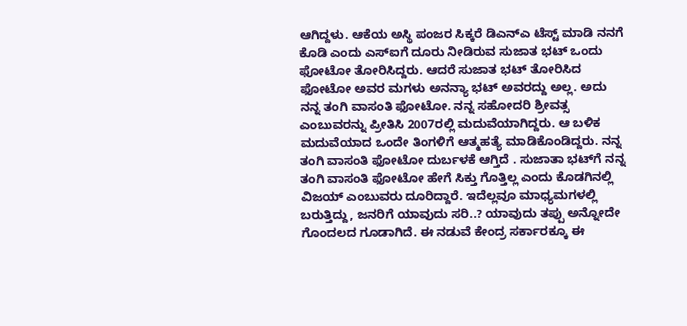ಆಗಿದ್ದಳು. ಆಕೆಯ ಅಸ್ಥಿ ಪಂಜರ ಸಿಕ್ಕರೆ ಡಿಎನ್ಎ ಟೆಸ್ಟ್ ಮಾಡಿ ನನಗೆ ಕೊಡಿ ಎಂದು ಎಸ್ಐಗೆ ದೂರು ನೀಡಿರುವ ಸುಜಾತ ಭಟ್ ಒಂದು ಫೋಟೋ ತೋರಿಸಿದ್ದರು. ಆದರೆ ಸುಜಾತ ಭಟ್ ತೋರಿಸಿದ ಫೋಟೋ ಅವರ ಮಗಳು ಅನನ್ಯಾ ಭಟ್ ಅವರದ್ದು ಅಲ್ಲ. ಅದು ನನ್ನ ತಂಗಿ ವಾಸಂತಿ ಫೋಟೋ. ನನ್ನ ಸಹೋದರಿ ಶ್ರೀವತ್ಸ ಎಂಬುವರನ್ನು ಪ್ರೀತಿಸಿ 2007ರಲ್ಲಿ ಮದುವೆಯಾಗಿದ್ದರು. ಆ ಬಳಿಕ ಮದುವೆಯಾದ ಒಂದೇ ತಿಂಗಳಿಗೆ ಆತ್ಮಹತ್ಯೆ ಮಾಡಿಕೊಂಡಿದ್ದರು. ನನ್ನ ತಂಗಿ ವಾಸಂತಿ ಫೋಟೋ ದುರ್ಬಳಕೆ ಆಗ್ತಿದೆ . ಸುಜಾತಾ ಭಟ್‌ಗೆ ನನ್ನ ತಂಗಿ ವಾಸಂತಿ ಫೋಟೋ ಹೇಗೆ ಸಿಕ್ತು ಗೊತ್ತಿಲ್ಲ ಎಂದು ಕೊಡಗಿನಲ್ಲಿ ವಿಜಯ್ ಎಂಬುವರು ದೂರಿದ್ದಾರೆ. ಇದೆಲ್ಲವೂ ಮಾಧ್ಯಮಗಳಲ್ಲಿ ಬರುತ್ತಿದ್ದು, ಜನರಿಗೆ ಯಾವುದು ಸರಿ..? ಯಾವುದು ತಪ್ಪು ಅನ್ನೋದೇ ಗೊಂದಲದ ಗೂಡಾಗಿದೆ. ಈ ನಡುವೆ ಕೇಂದ್ರ ಸರ್ಕಾರಕ್ಕೂ ಈ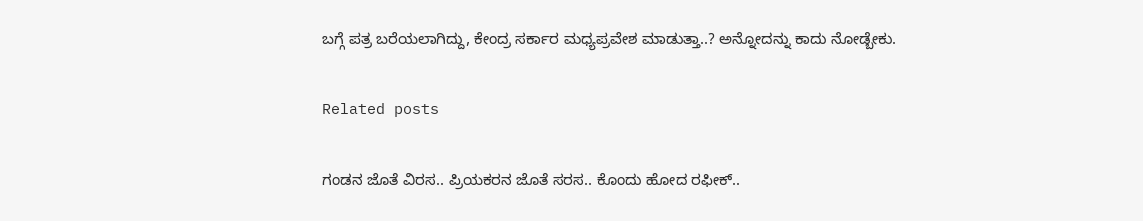ಬಗ್ಗೆ ಪತ್ರ ಬರೆಯಲಾಗಿದ್ದು, ಕೇಂದ್ರ ಸರ್ಕಾರ ಮಧ್ಯಪ್ರವೇಶ ಮಾಡುತ್ತಾ..? ಅನ್ನೋದನ್ನು ಕಾದು ನೋಡ್ಬೇಕು.

Related posts

ಗಂಡನ ಜೊತೆ ವಿರಸ.. ಪ್ರಿಯಕರನ ಜೊತೆ ಸರಸ.. ಕೊಂದು ಹೋದ ರಫೀಕ್‌..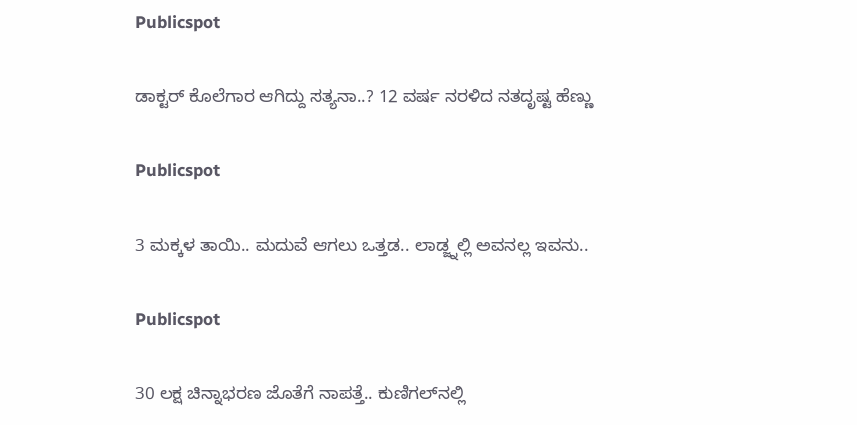Publicspot

ಡಾಕ್ಟರ್ ಕೊಲೆಗಾರ ಆಗಿದ್ದು ಸತ್ಯನಾ..? 12 ವರ್ಷ ನರಳಿದ ನತದೃಷ್ಟ ಹೆಣ್ಣು

Publicspot

3 ಮಕ್ಕಳ ತಾಯಿ.. ಮದುವೆ ಆಗಲು ಒತ್ತಡ.. ಲಾಡ್ಜ್ನಲ್ಲಿ ಅವನಲ್ಲ ಇವನು..

Publicspot

30 ಲಕ್ಷ ಚಿನ್ನಾಭರಣ ಜೊತೆಗೆ ನಾಪತ್ತೆ.. ಕುಣಿಗಲ್‌ನಲ್ಲಿ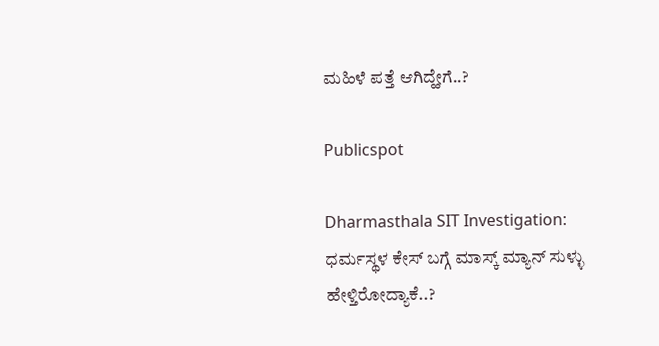ಮಹಿಳೆ ಪತ್ತೆ ಆಗಿದ್ಹೇಗೆ..?

Publicspot

Dharmasthala SIT Investigation: ಧರ್ಮಸ್ಥಳ ಕೇಸ್ ಬಗ್ಗೆ ಮಾಸ್ಕ್ ಮ್ಯಾನ್ ಸುಳ್ಳು ಹೇಳ್ತಿರೋದ್ಯಾಕೆ..?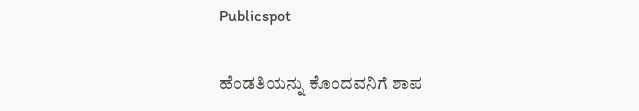Publicspot

ಹೆಂಡತಿಯನ್ನು ಕೊಂದವನಿಗೆ ಶಾಪ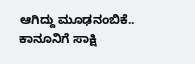ಆಗಿದ್ದು ಮೂಢನಂಬಿಕೆ.. ಕಾನೂನಿಗೆ ಸಾಕ್ಷಿ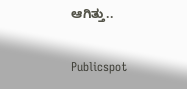ಆಗಿತ್ತು..

Publicspot